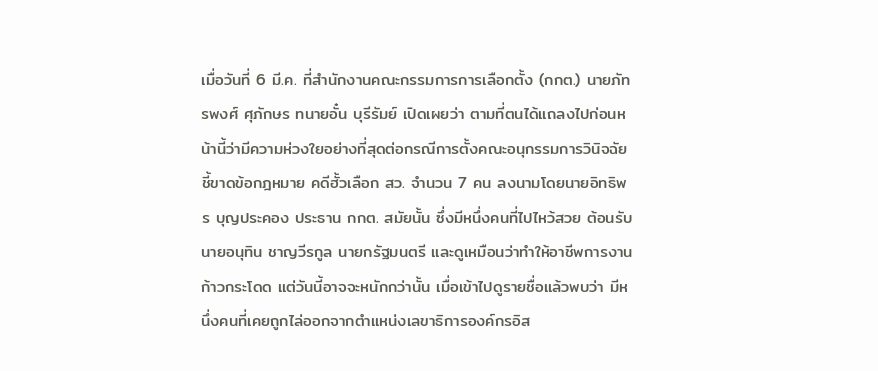เมื่อวันที่ 6 มี.ค. ที่สำนักงานคณะกรรมการการเลือกตั้ง (กกต.) นายภัทรพงศ์ ศุภักษร ทนายอั๋น บุรีรัมย์ เปิดเผยว่า ตามที่ตนได้แถลงไปก่อนหน้านี้ว่ามีความห่วงใยอย่างที่สุดต่อกรณีการตั้งคณะอนุกรรมการวินิจฉัยชี้ขาดข้อกฎหมาย คดีฮั้วเลือก สว. จำนวน 7 คน ลงนามโดยนายอิทธิพร บุญประคอง ประธาน กกต. สมัยนั้น ซึ่งมีหนึ่งคนที่ไปไหว้สวย ต้อนรับนายอนุทิน ชาญวีรกูล นายกรัฐมนตรี และดูเหมือนว่าทำให้อาชีพการงานก้าวกระโดด แต่วันนี้อาจจะหนักกว่านั้น เมื่อเข้าไปดูรายชื่อแล้วพบว่า มีหนึ่งคนที่เคยถูกไล่ออกจากตำแหน่งเลขาธิการองค์กรอิส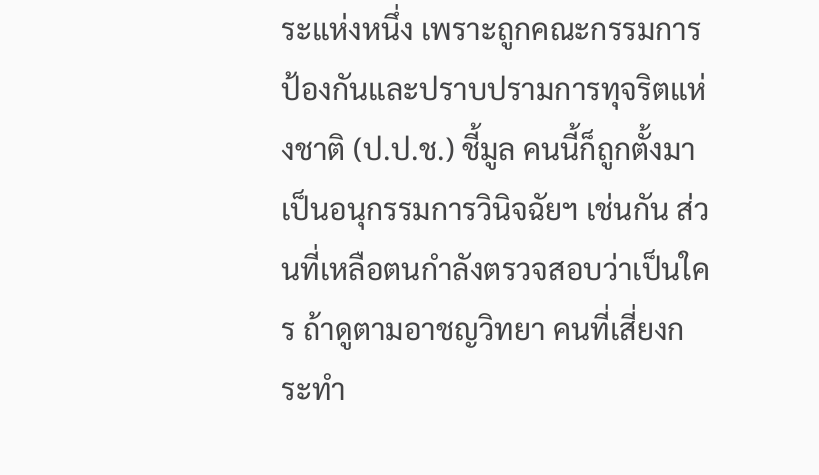ระแห่งหนึ่ง เพราะถูกคณะกรรมการป้องกันและปราบปรามการทุจริตแห่งชาติ (ป.ป.ช.) ชี้มูล คนนี้ก็ถูกตั้งมาเป็นอนุกรรมการวินิจฉัยฯ เช่นกัน ส่วนที่เหลือตนกำลังตรวจสอบว่าเป็นใคร ถ้าดูตามอาชญวิทยา คนที่เสี่ยงกระทำ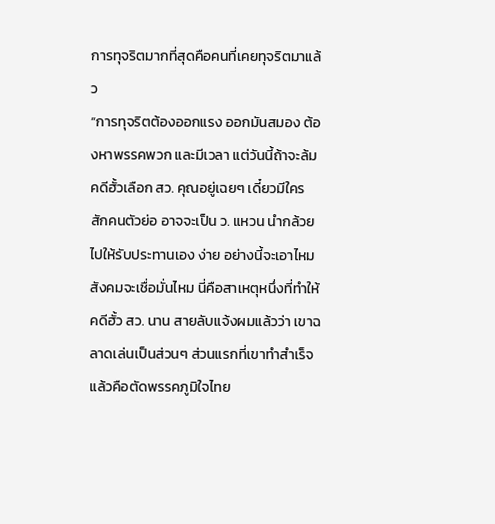การทุจริตมากที่สุดคือคนที่เคยทุจริตมาแล้ว
“การทุจริตต้องออกแรง ออกมันสมอง ต้องหาพรรคพวก และมีเวลา แต่วันนี้ถ้าจะล้มคดีฮั้วเลือก สว. คุณอยู่เฉยๆ เดี๋ยวมีใครสักคนตัวย่อ อาจจะเป็น ว. แหวน นำกล้วยไปให้รับประทานเอง ง่าย อย่างนี้จะเอาไหม สังคมจะเชื่อมั่นไหม นี่คือสาเหตุหนึ่งที่ทำให้คดีฮั้ว สว. นาน สายลับแจ้งผมแล้วว่า เขาฉลาดเล่นเป็นส่วนๆ ส่วนแรกที่เขาทำสำเร็จแล้วคือตัดพรรคภูมิใจไทย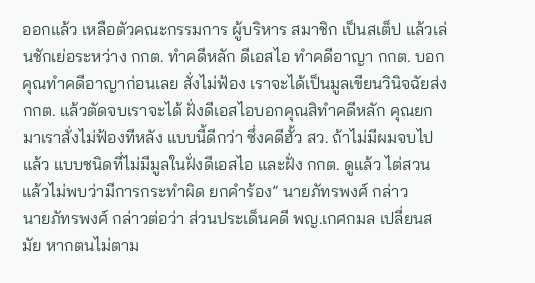ออกแล้ว เหลือตัวคณะกรรมการ ผู้บริหาร สมาชิก เป็นสเต็ป แล้วเล่นชักเย่อระหว่าง กกต. ทำคดีหลัก ดีเอสไอ ทำคดีอาญา กกต. บอกคุณทำคดีอาญาก่อนเลย สั่งไม่ฟ้อง เราจะได้เป็นมูลเขียนวินิจฉัยส่ง กกต. แล้วตัดจบเราจะได้ ฝั่งดีเอสไอบอกคุณสิทำคดีหลัก คุณยกมาเราสั่งไม่ฟ้องทีหลัง แบบนี้ดีกว่า ซึ่งคดีฮั้ว สว. ถ้าไม่มีผมจบไปแล้ว แบบชนิดที่ไม่มีมูลในฝั่งดีเอสไอ และฝั่ง กกต. ดูแล้ว ไต่สวนแล้วไม่พบว่ามีการกระทำผิด ยกคำร้อง” นายภัทรพงศ์ กล่าว
นายภัทรพงศ์ กล่าวต่อว่า ส่วนประเด็นคดี พญ.เกศกมล เปลี่ยนสมัย หากตนไม่ตาม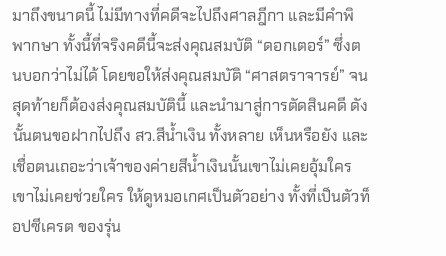มาถึงขนาดนี้ ไม่มีทางที่คดีจะไปถึงศาลฎีกา และมีคำพิพากษา ทั้งนี้ที่จริงคดีนี้จะส่งคุณสมบัติ “ดอกเตอร์” ซึ่งตนบอกว่าไม่ได้ โดยขอให้ส่งคุณสมบัติ “ศาสตราจารย์” จนสุดท้ายก็ต้องส่งคุณสมบัตินี้ และนำมาสู่การตัดสินคดี ดังนั้นตนขอฝากไปถึง สว.สีน้ำเงิน ทั้งหลาย เห็นหรือยัง และเชื่อตนเถอะว่าเจ้าของค่ายสีน้ำเงินนั้นเขาไม่เคยอุ้มใคร เขาไม่เคยช่วยใคร ให้ดูหมอเกศเป็นตัวอย่าง ทั้งที่เป็นตัวท็อปซีเครต ของรุ่น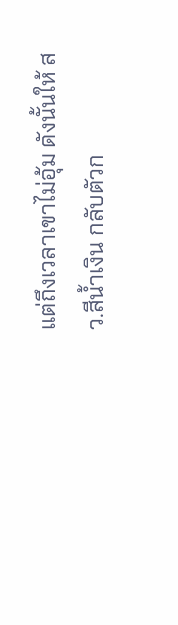แต่ถึงเวลาเขาไม่อุ้ม ดังนั้นให้ สว.สีน้ำเงิน กลับตัวก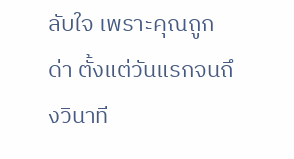ลับใจ เพราะคุณถูกด่า ตั้งแต่วันแรกจนถึงวินาที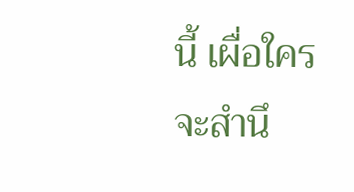นี้ เผื่อใครจะสำนึ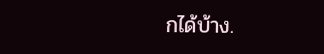กได้บ้าง.